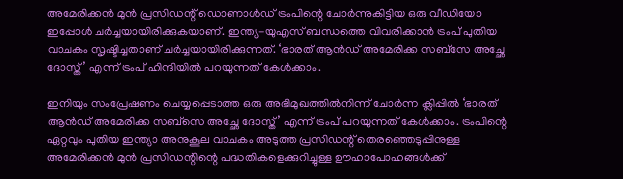അമേരിക്കന്‍ മുന്‍ പ്രസിഡന്റ് ഡൊണാള്‍ഡ് ട്രംപിന്റെ ചോര്‍ന്നുകിട്ടിയ ഒരു വീഡിയോ ഇപ്പോള്‍ ചര്‍ച്ചയായിരിക്കുകയാണ്. ഇന്ത്യ-യുഎസ് ബന്ധത്തെ വിവരിക്കാന്‍ ട്രംപ് പുതിയ വാചകം സൃഷ്ടിച്ചതാണ് ചര്‍ച്ചയായിരിക്കുന്നത്. ‘ഭാരത് ആന്‍ഡ് അമേരിക്ക സബ്‌സേ അച്ഛേ ദോസ്ത്’ എന്ന് ട്രംപ് ഹിന്ദിയില്‍ പറയുന്നത് കേള്‍ക്കാം.

ഇനിയും സംപ്രേഷണം ചെയ്യപ്പെടാത്ത ഒരു അഭിമുഖത്തില്‍നിന്ന് ചോര്‍ന്ന ക്ലിപ്പില്‍ ‘ഭാരത് ആന്‍ഡ് അമേരിക്ക സബ്‌സെ അച്ഛേ ദോസ്ത്’ എന്ന് ട്രംപ് പറയുന്നത് കേള്‍ക്കാം. ട്രംപിന്റെ ഏറ്റവും പുതിയ ഇന്ത്യാ അനുകൂല വാചകം അടുത്ത പ്രസിഡന്റ് തെരഞ്ഞെടുപ്പിനുള്ള അമേരിക്കന്‍ മുന്‍ പ്രസിഡന്റിന്റെ പദ്ധതികളെക്കുറിച്ചുള്ള ഊഹാപോഹങ്ങള്‍ക്ക്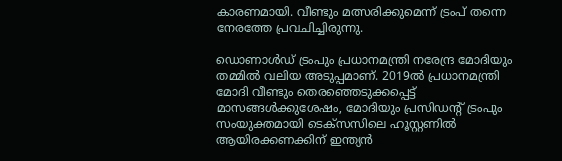കാരണമായി. വീണ്ടും മത്സരിക്കുമെന്ന് ട്രംപ് തന്നെ നേരത്തേ പ്രവചിച്ചിരുന്നു.

ഡൊണാള്‍ഡ് ട്രംപും പ്രധാനമന്ത്രി നരേന്ദ്ര മോദിയും തമ്മില്‍ വലിയ അടുപ്പമാണ്. 2019ല്‍ പ്രധാനമന്ത്രി മോദി വീണ്ടും തെരഞ്ഞെടുക്കപ്പെട്ട് മാസങ്ങള്‍ക്കുശേഷം, മോദിയും പ്രസിഡന്റ് ട്രംപും സംയുക്തമായി ടെക്‌സസിലെ ഹൂസ്റ്റണില്‍ ആയിരക്കണക്കിന് ഇന്ത്യന്‍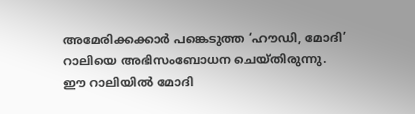അമേരിക്കക്കാര്‍ പങ്കെടുത്ത ‘ഹൗഡി, മോദി’ റാലിയെ അഭിസംബോധന ചെയ്തിരുന്നു. ഈ റാലിയില്‍ മോദി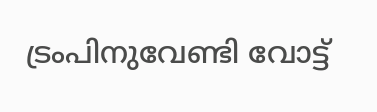ട്രംപിനുവേണ്ടി വോട്ട്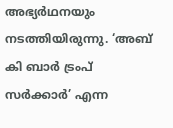അഭ്യര്‍ഥനയും നടത്തിയിരുന്നു. ‘അബ് കി ബാര്‍ ട്രംപ് സര്‍ക്കാര്‍’ എന്ന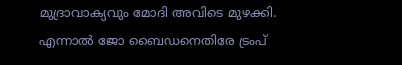മുദ്രാവാക്യവും മോദി അവിടെ മുഴക്കി. എന്നാല്‍ ജോ ബൈഡനെതിരേ ട്രംപ്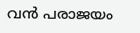വന്‍ പരാജയം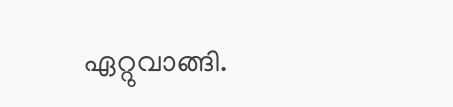ഏറ്റുവാങ്ങി.